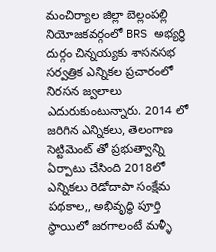మంచిర్యాల జిల్లా బెల్లంపల్లి నియోజకవర్గంలో BRS అభ్యర్ధి దుర్గం చిన్నయ్యకు శాసనసభ సర్వత్రిక ఎన్నికల ప్రచారంలో నిరసన జ్వలాలు ఎదురుకుంటున్నారు. 2014 లో జరిగిన ఎన్నికలు, తెలంగాణ సెట్టిమెంట్ తో ప్రభుత్వాన్ని ఏర్పాటు చేసింది 2018లో ఎన్నికలు రెడోదాపా సంక్షేమ పథకాల,, అభివృద్ధి పూర్తి స్థాయిలో జరగాలంటే మళ్ళీ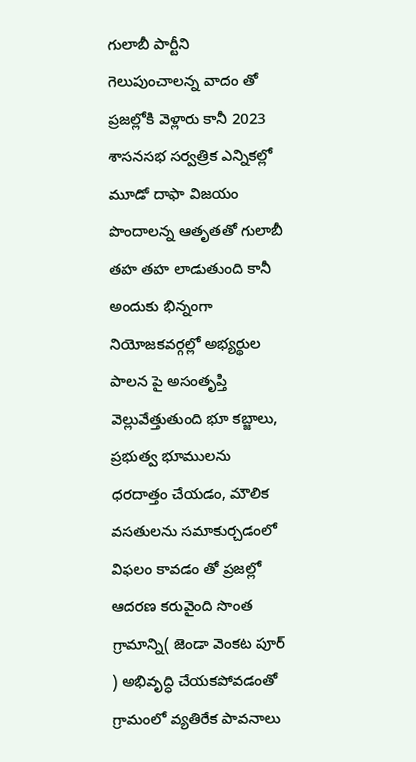గులాబీ పార్టీని గెలుపుంచాలన్న వాదం తో ప్రజల్లోకి వెళ్లారు కానీ 2023 శాసనసభ సర్వత్రిక ఎన్నికల్లో మూడో దాఫా విజయం పొందాలన్న ఆతృతతో గులాబీ తహ తహ లాడుతుంది కానీ అందుకు భిన్నంగా నియోజకవర్గల్లో అభ్యర్థుల పాలన పై అసంతృప్తి వెల్లువేత్తుతుంది భూ కబ్జాలు, ప్రభుత్వ భూములను ధరదాత్తం చేయడం, మౌలిక వసతులను సమాకుర్చడంలో విఫలం కావడం తో ప్రజల్లో ఆదరణ కరువైంది సొంత గ్రామాన్ని( జెండా వెంకట పూర్ ) అభివృద్ధి చేయకపోవడంతో గ్రామంలో వ్యతిరేక పావనాలు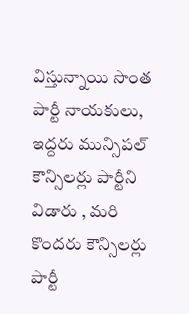విస్తున్నాయి సొంత పార్టీ నాయకులు, ఇద్దరు మున్సిపల్ కౌన్సిలర్లు పార్టీని విడారు , మరి కొందరు కౌన్సిలర్లు పార్టీ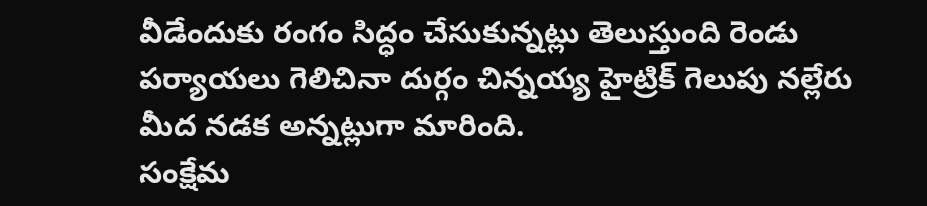వీడేందుకు రంగం సిద్ధం చేసుకున్నట్లు తెలుస్తుంది రెండు పర్యాయలు గెలిచినా దుర్గం చిన్నయ్య హైట్రిక్ గెలుపు నల్లేరు మీద నడక అన్నట్లుగా మారింది.
సంక్షేమ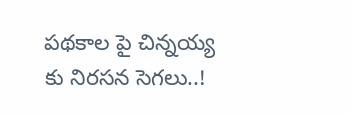పథకాల పై చిన్నయ్య కు నిరసన సెగలు..!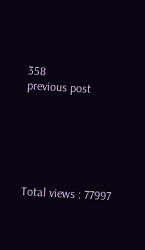358
previous post






Total views : 77997